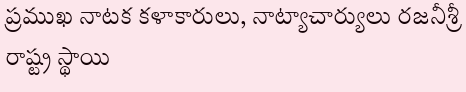ప్రముఖ నాటక కళాకారులు, నాట్యాచార్యులు రజనీశ్రీ రాష్ట్ర స్థాయి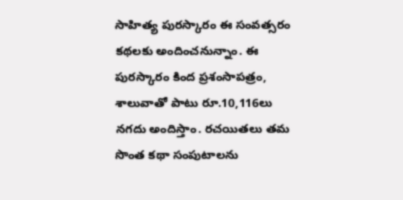సాహిత్య పురస్కారం ఈ సంవత్సరం కథలకు అందించనున్నాం. ఈ పురస్కారం కింద ప్రశంసాపత్రం, శాలువాతో పాటు రూ.10,116లు నగదు అందిస్తాం. రచయితలు తమ సొంత కథా సంపుటాలను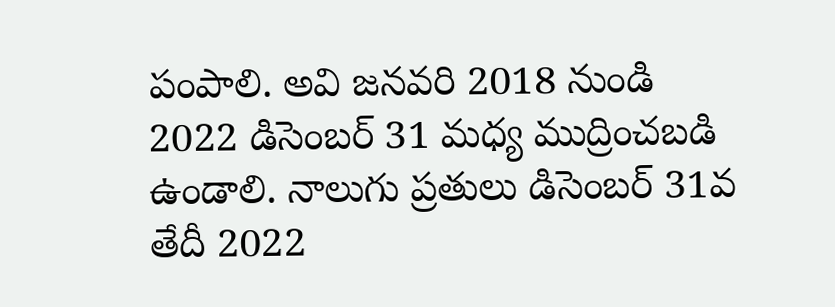పంపాలి. అవి జనవరి 2018 నుండి 2022 డిసెంబర్ 31 మధ్య ముద్రించబడి ఉండాలి. నాలుగు ప్రతులు డిసెంబర్ 31వ తేదీ 2022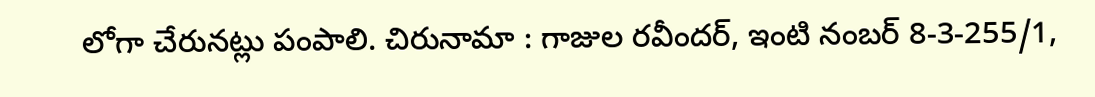లోగా చేరునట్లు పంపాలి. చిరునామా : గాజుల రవీందర్, ఇంటి నంబర్ 8-3-255/1,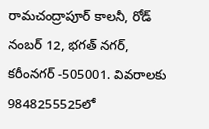రామచంద్రాపూర్ కాలనీ, రోడ్ నంబర్ 12, భగత్ నగర్, కరీంనగర్ -505001. వివరాలకు 9848255525లో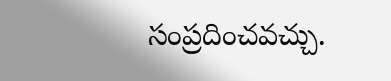సంప్రదించవచ్చు.